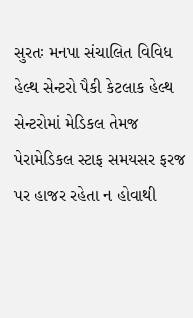સુરતઃ મનપા સંચાલિત વિવિધ હેલ્થ સેન્ટરો પૈકી કેટલાક હેલ્થ સેન્ટરોમાં મેડિકલ તેમજ પેરામેડિકલ સ્ટાફ સમયસર ફરજ પર હાજર રહેતા ન હોવાથી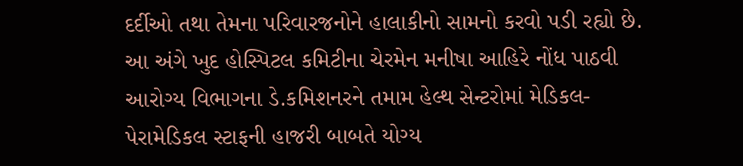દર્દીઓ તથા તેમના પરિવારજનોને હાલાકીનો સામનો કરવો પડી રહ્યો છે. આ અંગે ખુદ હોસ્પિટલ કમિટીના ચેરમેન મનીષા આહિરે નોંધ પાઠવી આરોગ્ય વિભાગના ડે.કમિશનરને તમામ હેલ્થ સેન્ટરોમાં મેડિકલ- પેરામેડિકલ સ્ટાફની હાજરી બાબતે યોગ્ય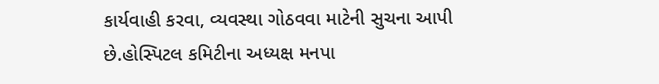કાર્યવાહી કરવા, વ્યવસ્થા ગોઠવવા માટેની સુચના આપી છે.હોસ્પિટલ કમિટીના અધ્યક્ષ મનપા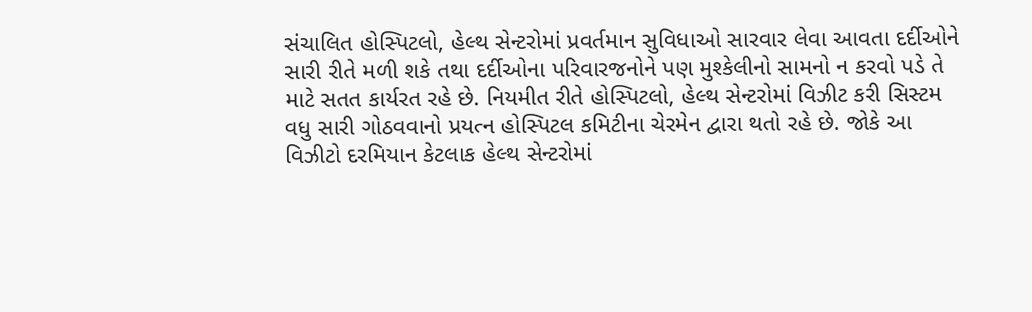સંચાલિત હોસ્પિટલો, હેલ્થ સેન્ટરોમાં પ્રવર્તમાન સુવિધાઓ સારવાર લેવા આવતા દર્દીઓને સારી રીતે મળી શકે તથા દર્દીઓના પરિવારજનોને પણ મુશ્કેલીનો સામનો ન કરવો પડે તે માટે સતત કાર્યરત રહે છે. નિયમીત રીતે હોસ્પિટલો, હેલ્થ સેન્ટરોમાં વિઝીટ કરી સિસ્ટમ વધુ સારી ગોઠવવાનો પ્રયત્ન હોસ્પિટલ કમિટીના ચેરમેન દ્વારા થતો રહે છે. જોકે આ વિઝીટો દરમિયાન કેટલાક હેલ્થ સેન્ટરોમાં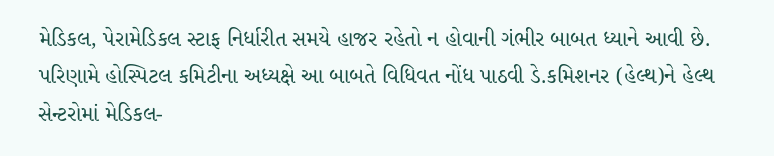મેડિકલ, પેરામેડિકલ સ્ટાફ નિર્ધારીત સમયે હાજર રહેતો ન હોવાની ગંભીર બાબત ધ્યાને આવી છે. પરિણામે હોસ્પિટલ કમિટીના અધ્યક્ષે આ બાબતે વિધિવત નોંધ પાઠવી ડે.કમિશનર (હેલ્થ)ને હેલ્થ સેન્ટરોમાં મેડિકલ-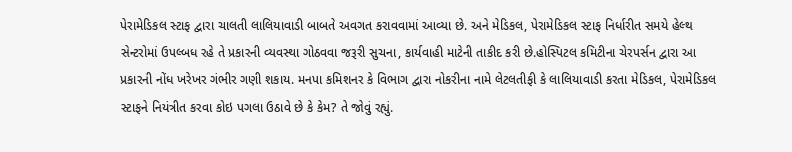પેરામેડિકલ સ્ટાફ દ્વારા ચાલતી લાલિયાવાડી બાબતે અવગત કરાવવામાં આવ્યા છે. અને મેડિકલ, પેરામેડિકલ સ્ટાફ નિર્ધારીત સમયે હેલ્થ સેન્ટરોમાં ઉપલ્બધ રહે તે પ્રકારની વ્યવસ્થા ગોઠવવા જરૂરી સુચના, કાર્યવાહી માટેની તાકીદ કરી છે.હોસ્પિટલ કમિટીના ચેરપર્સન દ્વારા આ પ્રકારની નોંધ ખરેખર ગંભીર ગણી શકાય. મનપા કમિશનર કે વિભાગ દ્વારા નોકરીના નામે લેટલતીફી કે લાલિયાવાડી કરતા મેડિકલ, પેરામેડિકલ સ્ટાફને નિયંત્રીત કરવા કોઇ પગલા ઉઠાવે છે કે કેમ? તે જોવું રહ્યું.